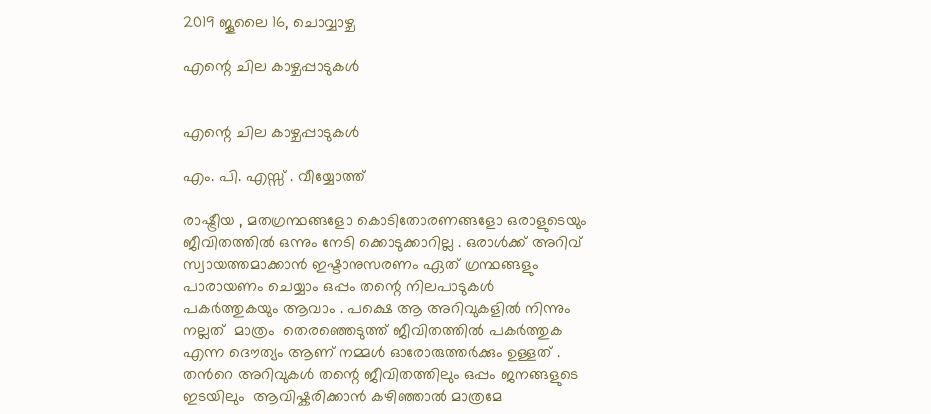2019 ജൂലൈ 16, ചൊവ്വാഴ്ച

എന്റെ ചില കാഴ്ചപ്പാടുകള്‍


എന്റെ ചില കാഴ്ചപ്പാടുകള്‍

എം. പി. എസ്സ് . വീയ്യോത്ത്

രാഷ്ട്രീയ , മതഗ്രന്ഥങ്ങളോ കൊടിതോരണങ്ങളോ ഒരാളുടെയും ജീവിതത്തില്‍ ഒന്നും നേടി ക്കൊടുക്കാറില്ല . ഒരാള്‍ക്ക് അറിവ് സ്വായത്തമാക്കാന്‍ ഇഷ്ടാനുസരണം ഏത് ഗ്രന്ഥങ്ങളും പാരായണം ചെയ്യാം ഒപ്പം തന്റെ നിലപാടുകള്‍ പകര്‍ത്തുകയും ആവാം . പക്ഷെ ആ അറിവുകളില്‍ നിന്നും  നല്ലത്  മാത്രം  തെരഞ്ഞെടുത്ത് ജീവിതത്തില്‍ പകര്‍ത്തുക എന്ന ദൌത്യം ആണ് നമ്മള്‍ ഓരോരുത്തര്‍ക്കും ഉള്ളത് . തന്‍റെ അറിവുകള്‍ തന്റെ ജീവിതത്തിലും ഒപ്പം ജനങ്ങളുടെ ഇടയിലും  ആവിഷ്കരിക്കാന്‍ കഴിഞ്ഞാല്‍ മാത്രമേ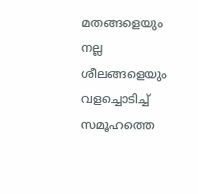മതങ്ങളെയും നല്ല ശീലങ്ങളെയും വളച്ചൊടിച്ച് സമൂഹത്തെ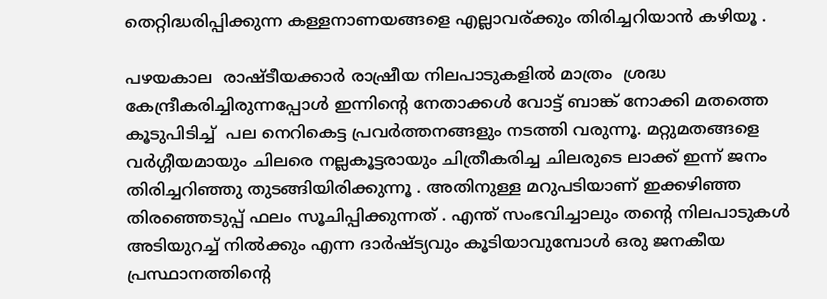തെറ്റിദ്ധരിപ്പിക്കുന്ന കള്ളനാണയങ്ങളെ എല്ലാവര്ക്കും തിരിച്ചറിയാന്‍ കഴിയൂ .

പഴയകാല  രാഷ്ടീയക്കാര്‍ രാഷ്രീയ നിലപാടുകളില്‍ മാത്രം  ശ്രദ്ധ കേന്ദ്രീകരിച്ചിരുന്നപ്പോള്‍ ഇന്നിന്റെ നേതാക്കള്‍ വോട്ട് ബാങ്ക് നോക്കി മതത്തെ കൂടുപിടിച്ച്  പല നെറികെട്ട പ്രവര്‍ത്തനങ്ങളും നടത്തി വരുന്നൂ. മറ്റുമതങ്ങളെ വര്‍ഗ്ഗീയമായും ചിലരെ നല്ലകൂട്ടരായും ചിത്രീകരിച്ച ചിലരുടെ ലാക്ക് ഇന്ന് ജനം തിരിച്ചറിഞ്ഞു തുടങ്ങിയിരിക്കുന്നൂ . അതിനുള്ള മറുപടിയാണ് ഇക്കഴിഞ്ഞ തിരഞ്ഞെടുപ്പ് ഫലം സൂചിപ്പിക്കുന്നത് . എന്ത് സംഭവിച്ചാലും തന്റെ നിലപാടുകള്‍ അടിയുറച്ച് നില്‍ക്കും എന്ന ദാര്‍ഷ്ട്യവും കൂടിയാവുമ്പോള്‍ ഒരു ജനകീയ പ്രസ്ഥാനത്തിന്റെ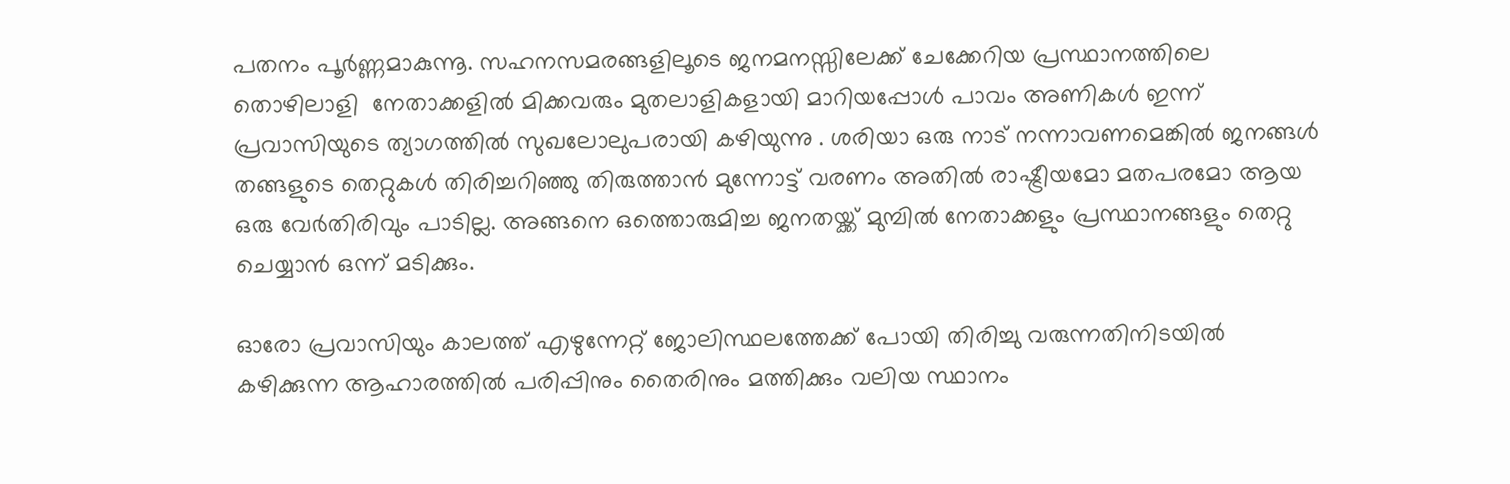പതനം പൂര്‍ണ്ണമാകുന്നൂ. സഹനസമരങ്ങളിലൂടെ ജനമനസ്സിലേക്ക് ചേക്കേറിയ പ്രസ്ഥാനത്തിലെ തൊഴിലാളി  നേതാക്കളില്‍ മിക്കവരും മുതലാളികളായി മാറിയപ്പോള്‍ പാവം അണികള്‍ ഇന്ന്  പ്രവാസിയുടെ ത്യാഗത്തില്‍ സുഖലോലുപരായി കഴിയുന്നു . ശരിയാ ഒരു നാട് നന്നാവണമെങ്കില്‍ ജനങ്ങള്‍ തങ്ങളുടെ തെറ്റുകള്‍ തിരിച്ചറിഞ്ഞു തിരുത്താന്‍ മുന്നോട്ട് വരണം അതില്‍ രാഷ്ട്രീയമോ മതപരമോ ആയ ഒരു വേര്‍തിരിവും പാടില്ല. അങ്ങനെ ഒത്തൊരുമിച്ച ജനതയ്ക്ക് മുമ്പില്‍ നേതാക്കളും പ്രസ്ഥാനങ്ങളും തെറ്റു ചെയ്യാന്‍ ഒന്ന് മടിക്കും.

ഓരോ പ്രവാസിയും കാലത്ത് എഴുന്നേറ്റ് ജോലിസ്ഥലത്തേക്ക് പോയി തിരിച്ചു വരുന്നതിനിടയില്‍ കഴിക്കുന്ന ആഹാരത്തില്‍ പരിപ്പിനും തൈരിനും മത്തിക്കും വലിയ സ്ഥാനം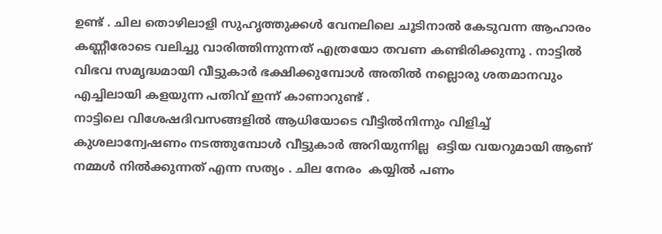ഉണ്ട് . ചില തൊഴിലാളി സുഹൃത്തുക്കള്‍ വേനലിലെ ചൂടിനാല്‍ കേടുവന്ന ആഹാരം കണ്ണീരോടെ വലിച്ചു വാരിത്തിന്നുന്നത് എത്രയോ തവണ കണ്ടിരിക്കുന്നൂ . നാട്ടില്‍ വിഭവ സമൃദ്ധമായി വീട്ടുകാര്‍ ഭക്ഷിക്കുമ്പോള്‍ അതില്‍ നല്ലൊരു ശതമാനവും എച്ചിലായി കളയുന്ന പതിവ് ഇന്ന് കാണാറുണ്ട് .
നാട്ടിലെ വിശേഷദിവസങ്ങളില്‍ ആധിയോടെ വീട്ടില്‍നിന്നും വിളിച്ച് കുശലാന്വേഷണം നടത്തുമ്പോള്‍ വീട്ടുകാര്‍ അറിയുന്നില്ല  ഒട്ടിയ വയറുമായി ആണ് നമ്മള്‍ നില്‍ക്കുന്നത് എന്ന സത്യം . ചില നേരം  കയ്യില്‍ പണം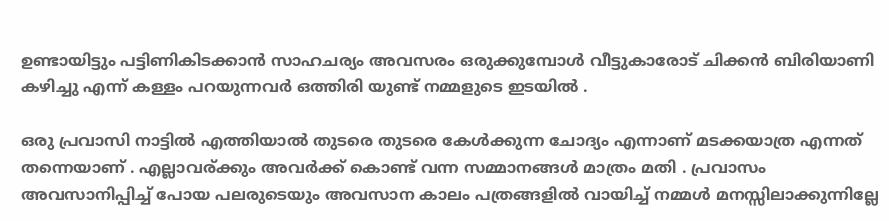ഉണ്ടായിട്ടും പട്ടിണികിടക്കാന്‍ സാഹചര്യം അവസരം ഒരുക്കുമ്പോള്‍ വീട്ടുകാരോട് ചിക്കന്‍ ബിരിയാണി കഴിച്ചു എന്ന് കള്ളം പറയുന്നവര്‍ ഒത്തിരി യുണ്ട് നമ്മളുടെ ഇടയില്‍ .

ഒരു പ്രവാസി നാട്ടില്‍ എത്തിയാല്‍ തുടരെ തുടരെ കേള്‍ക്കുന്ന ചോദ്യം എന്നാണ് മടക്കയാത്ര എന്നത് തന്നെയാണ് . എല്ലാവര്ക്കും അവര്‍ക്ക് കൊണ്ട് വന്ന സമ്മാനങ്ങള്‍ മാത്രം മതി . പ്രവാസം അവസാനിപ്പിച്ച്‌ പോയ പലരുടെയും അവസാന കാലം പത്രങ്ങളില്‍ വായിച്ച് നമ്മള്‍ മനസ്സിലാക്കുന്നില്ലേ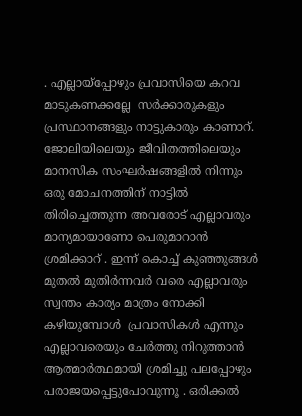. എല്ലായ്പ്പോഴും പ്രവാസിയെ കറവ മാടുകണക്കല്ലേ  സര്‍ക്കാരുകളും പ്രസ്ഥാനങ്ങളും നാട്ടുകാരും കാണാറ്. ജോലിയിലെയും ജീവിതത്തിലെയും മാനസിക സംഘര്‍ഷങ്ങളില്‍ നിന്നും ഒരു മോചനത്തിന് നാട്ടില്‍ തിരിച്ചെത്തുന്ന അവരോട് എല്ലാവരും മാന്യമായാണോ പെരുമാറാന്‍ ശ്രമിക്കാറ് . ഇന്ന് കൊച്ച് കുഞ്ഞുങ്ങള്‍ മുതല്‍ മുതിര്‍ന്നവര്‍ വരെ എല്ലാവരും സ്വന്തം കാര്യം മാത്രം നോക്കി കഴിയുമ്പോള്‍  പ്രവാസികള്‍ എന്നും എല്ലാവരെയും ചേര്‍ത്തു നിറുത്താന്‍ ആത്മാര്‍ത്ഥമായി ശ്രമിച്ചു പലപ്പോഴും പരാജയപ്പെട്ടുപോവുന്നൂ . ഒരിക്കല്‍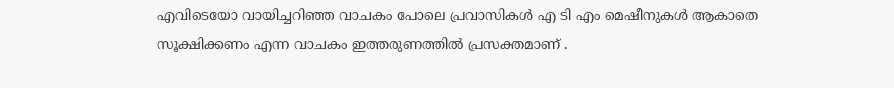എവിടെയോ വായിച്ചറിഞ്ഞ വാചകം പോലെ പ്രവാസികള്‍ എ ടി എം മെഷീനുകള്‍ ആകാതെ സൂക്ഷിക്കണം എന്ന വാചകം ഇത്തരുണത്തില്‍ പ്രസക്തമാണ് .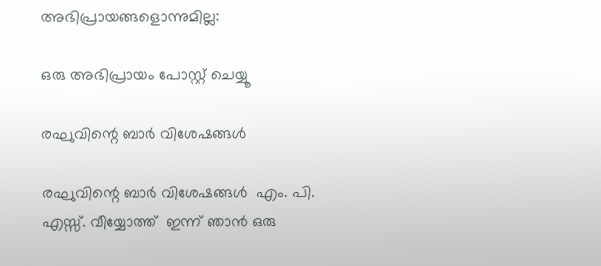അഭിപ്രായങ്ങളൊന്നുമില്ല:

ഒരു അഭിപ്രായം പോസ്റ്റ് ചെയ്യൂ

രഘുവിന്റെ ബാർ വിശേഷങ്ങൾ

രഘുവിന്റെ ബാർ വിശേഷങ്ങൾ  എം. പി. എസ്സ്. വീയ്യോത്ത്  ഇന്ന് ഞാൻ ഒരു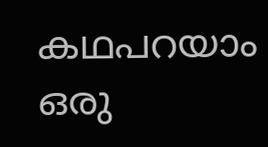കഥപറയാം ഒരു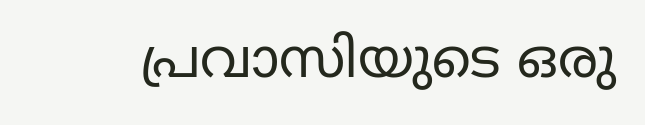പ്രവാസിയുടെ ഒരു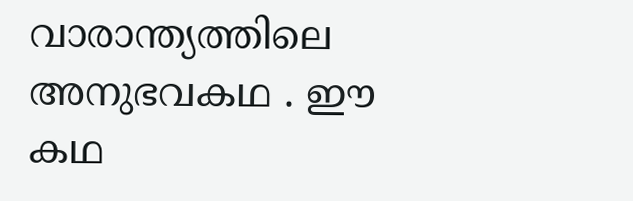വാരാന്ത്യത്തിലെ അനുഭവകഥ . ഈ കഥ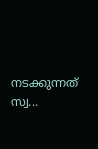നടക്കുന്നത് സ്വ...